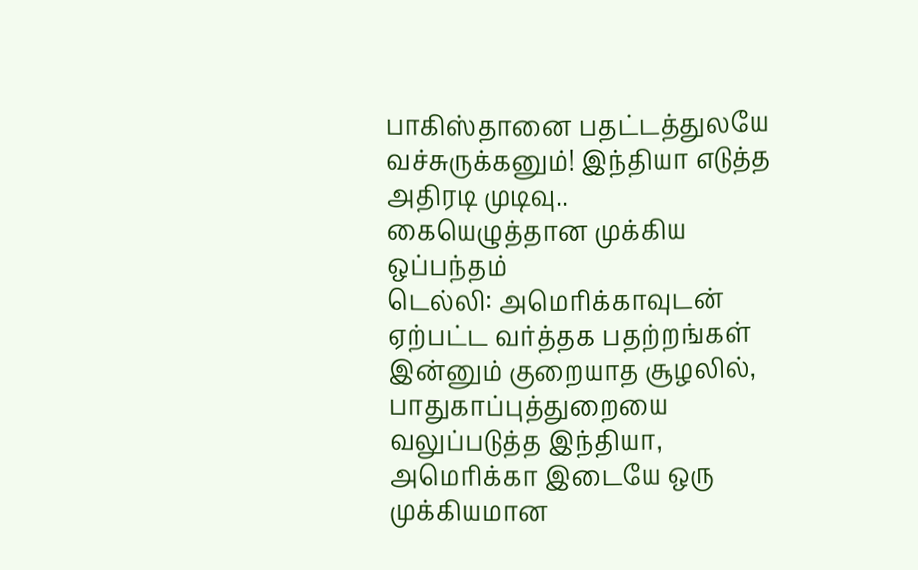பாகிஸ்தானை பதட்டத்துலயே வச்சுருக்கனும்! இந்தியா எடுத்த அதிரடி முடிவு.. கையெழுத்தான முக்கிய ஒப்பந்தம்
டெல்லி: அமெரிக்காவுடன் ஏற்பட்ட வர்த்தக பதற்றங்கள் இன்னும் குறையாத சூழலில், பாதுகாப்புத்துறையை வலுப்படுத்த இந்தியா, அமெரிக்கா இடையே ஒரு முக்கியமான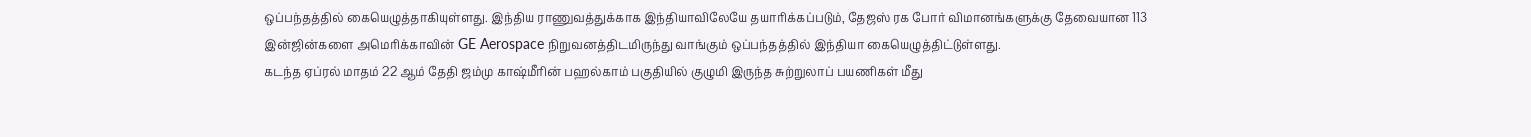ஒப்பந்தத்தில் கையெழுத்தாகியுள்ளது. இந்திய ராணுவத்துக்காக இந்தியாவிலேயே தயாரிக்கப்படும், தேஜஸ் ரக போர் விமானங்களுக்கு தேவையான 113 இன்ஜின்களை அமெரிக்காவின் GE Aerospace நிறுவனத்திடமிருந்து வாங்கும் ஒப்பந்தத்தில் இந்தியா கையெழுத்திட்டுள்ளது.
கடந்த ஏப்ரல் மாதம் 22 ஆம் தேதி ஜம்மு காஷ்மீரின் பஹல்காம் பகுதியில் குழுமி இருந்த சுற்றுலாப் பயணிகள் மீது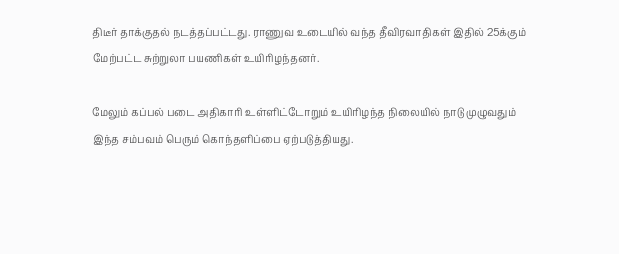திடீர் தாக்குதல் நடத்தப்பட்டது. ராணுவ உடையில் வந்த தீவிரவாதிகள் இதில் 25க்கும் மேற்பட்ட சுற்றுலா பயணிகள் உயிரிழந்தனர்.

மேலும் கப்பல் படை அதிகாரி உள்ளிட்டோறும் உயிரிழந்த நிலையில் நாடு முழுவதும் இந்த சம்பவம் பெரும் கொந்தளிப்பை ஏற்படுத்தியது.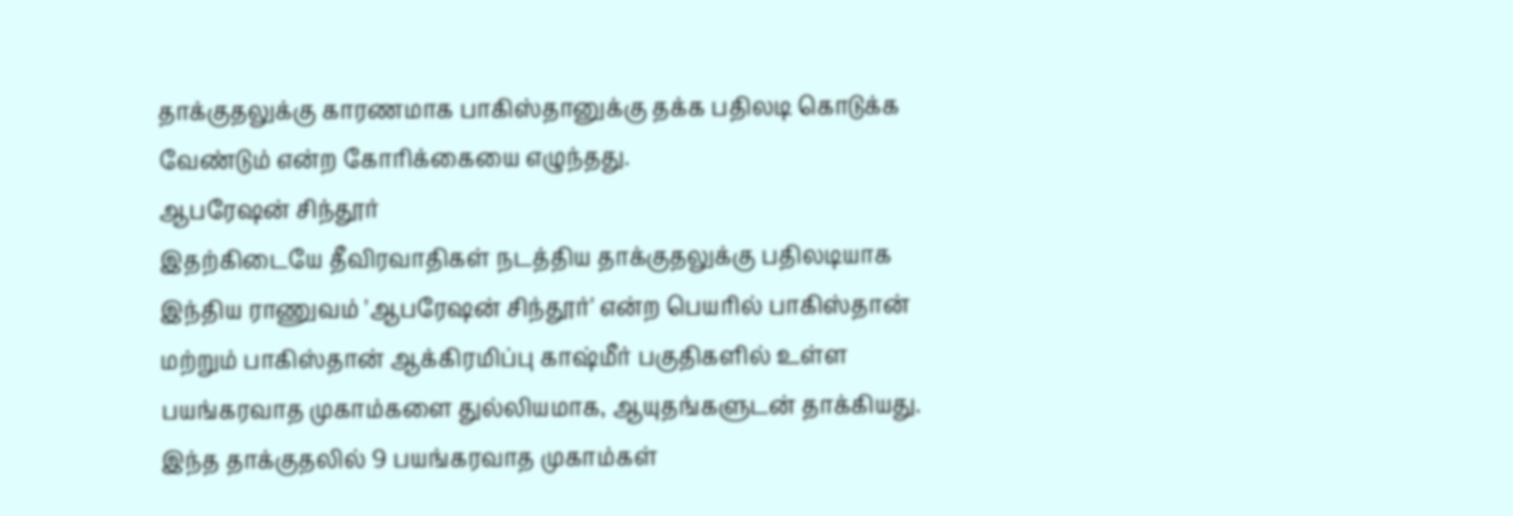தாக்குதலுக்கு காரணமாக பாகிஸ்தானுக்கு தக்க பதிலடி கொடுக்க வேண்டும் என்ற கோரிக்கையை எழுந்தது.
ஆபரேஷன் சிந்தூர்
இதற்கிடையே தீவிரவாதிகள் நடத்திய தாக்குதலுக்கு பதிலடியாக இந்திய ராணுவம் 'ஆபரேஷன் சிந்தூர்' என்ற பெயரில் பாகிஸ்தான் மற்றும் பாகிஸ்தான் ஆக்கிரமிப்பு காஷ்மீர் பகுதிகளில் உள்ள பயங்கரவாத முகாம்களை துல்லியமாக, ஆயுதங்களுடன் தாக்கியது. இந்த தாக்குதலில் 9 பயங்கரவாத முகாம்கள்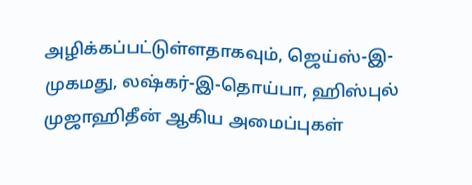அழிக்கப்பட்டுள்ளதாகவும், ஜெய்ஸ்-இ-முகமது, லஷ்கர்-இ-தொய்பா, ஹிஸ்புல் முஜாஹிதீன் ஆகிய அமைப்புகள்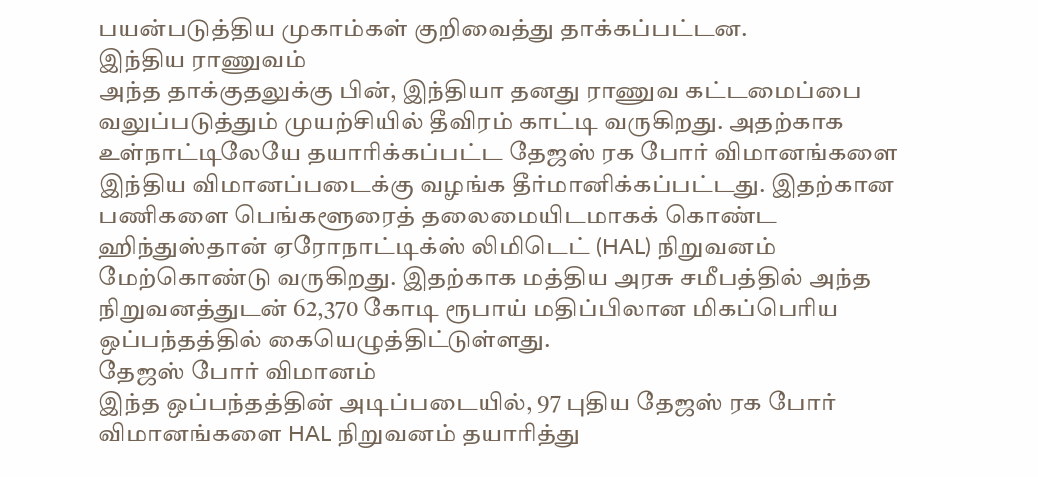பயன்படுத்திய முகாம்கள் குறிவைத்து தாக்கப்பட்டன.
இந்திய ராணுவம்
அந்த தாக்குதலுக்கு பின், இந்தியா தனது ராணுவ கட்டமைப்பை வலுப்படுத்தும் முயற்சியில் தீவிரம் காட்டி வருகிறது. அதற்காக உள்நாட்டிலேயே தயாரிக்கப்பட்ட தேஜஸ் ரக போர் விமானங்களை இந்திய விமானப்படைக்கு வழங்க தீர்மானிக்கப்பட்டது. இதற்கான பணிகளை பெங்களூரைத் தலைமையிடமாகக் கொண்ட ஹிந்துஸ்தான் ஏரோநாட்டிக்ஸ் லிமிடெட் (HAL) நிறுவனம் மேற்கொண்டு வருகிறது. இதற்காக மத்திய அரசு சமீபத்தில் அந்த நிறுவனத்துடன் 62,370 கோடி ரூபாய் மதிப்பிலான மிகப்பெரிய ஒப்பந்தத்தில் கையெழுத்திட்டுள்ளது.
தேஜஸ் போர் விமானம்
இந்த ஒப்பந்தத்தின் அடிப்படையில், 97 புதிய தேஜஸ் ரக போர் விமானங்களை HAL நிறுவனம் தயாரித்து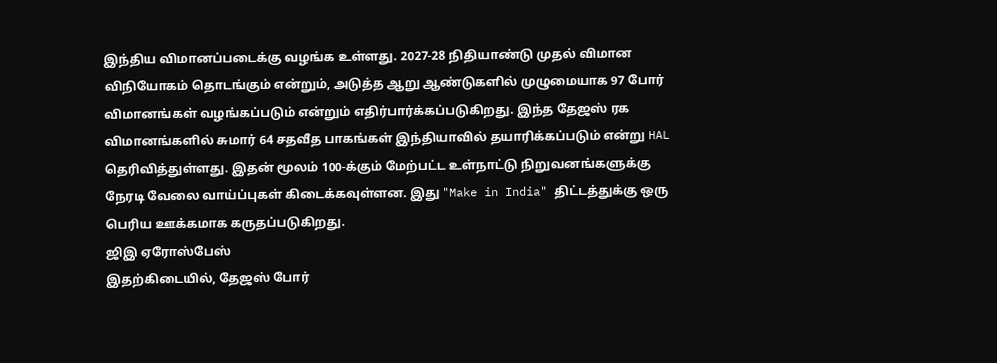இந்திய விமானப்படைக்கு வழங்க உள்ளது. 2027-28 நிதியாண்டு முதல் விமான விநியோகம் தொடங்கும் என்றும், அடுத்த ஆறு ஆண்டுகளில் முழுமையாக 97 போர் விமானங்கள் வழங்கப்படும் என்றும் எதிர்பார்க்கப்படுகிறது. இந்த தேஜஸ் ரக விமானங்களில் சுமார் 64 சதவீத பாகங்கள் இந்தியாவில் தயாரிக்கப்படும் என்று HAL தெரிவித்துள்ளது. இதன் மூலம் 100-க்கும் மேற்பட்ட உள்நாட்டு நிறுவனங்களுக்கு நேரடி வேலை வாய்ப்புகள் கிடைக்கவுள்ளன. இது "Make in India" திட்டத்துக்கு ஒரு பெரிய ஊக்கமாக கருதப்படுகிறது.
ஜிஇ ஏரோஸ்பேஸ்
இதற்கிடையில், தேஜஸ் போர்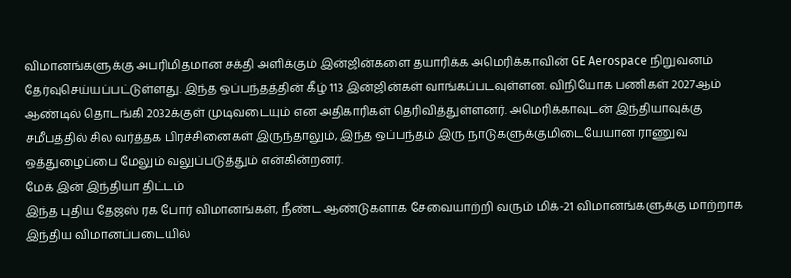விமானங்களுக்கு அபரிமிதமான சக்தி அளிக்கும் இன்ஜின்களை தயாரிக்க அமெரிக்காவின் GE Aerospace நிறுவனம் தேர்வுசெய்யப்பட்டுள்ளது. இந்த ஒப்பந்தத்தின் கீழ் 113 இன்ஜின்கள் வாங்கப்படவுள்ளன. விநியோக பணிகள் 2027ஆம் ஆண்டில் தொடங்கி 2032க்குள் முடிவடையும் என அதிகாரிகள் தெரிவித்துள்ளனர். அமெரிக்காவுடன் இந்தியாவுக்கு சமீபத்தில் சில வர்த்தக பிரச்சினைகள் இருந்தாலும், இந்த ஒப்பந்தம் இரு நாடுகளுக்குமிடையேயான ராணுவ ஒத்துழைப்பை மேலும் வலுப்படுத்தும் என்கின்றனர்.
மேக் இன் இந்தியா திட்டம்
இந்த புதிய தேஜஸ் ரக போர் விமானங்கள், நீண்ட ஆண்டுகளாக சேவையாற்றி வரும் மிக்-21 விமானங்களுக்கு மாற்றாக இந்திய விமானப்படையில்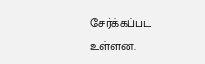சேர்க்கப்பட உள்ளன.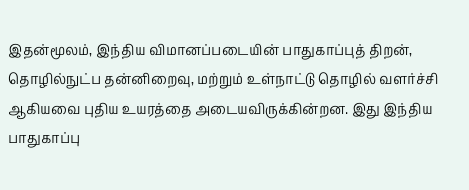இதன்மூலம், இந்திய விமானப்படையின் பாதுகாப்புத் திறன், தொழில்நுட்ப தன்னிறைவு, மற்றும் உள்நாட்டு தொழில் வளர்ச்சி ஆகியவை புதிய உயரத்தை அடையவிருக்கின்றன. இது இந்திய பாதுகாப்பு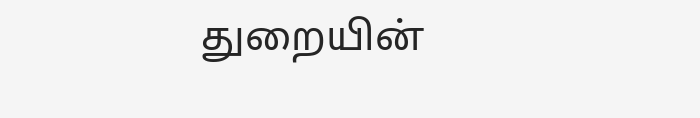துறையின்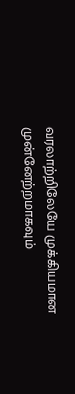வரலாற்றிலேயே முக்கியமான முன்னேற்றமாகவும்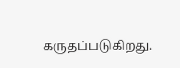கருதப்படுகிறது.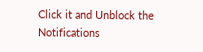Click it and Unblock the Notifications